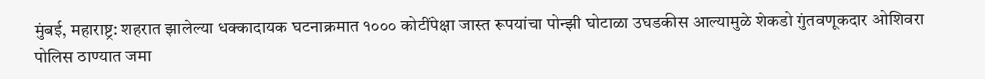मुंबई, महाराष्ट्र: शहरात झालेल्या धक्कादायक घटनाक्रमात १००० कोटींपेक्षा जास्त रूपयांचा पोन्झी घोटाळा उघडकीस आल्यामुळे शेकडो गुंतवणूकदार ओशिवरा पोलिस ठाण्यात जमा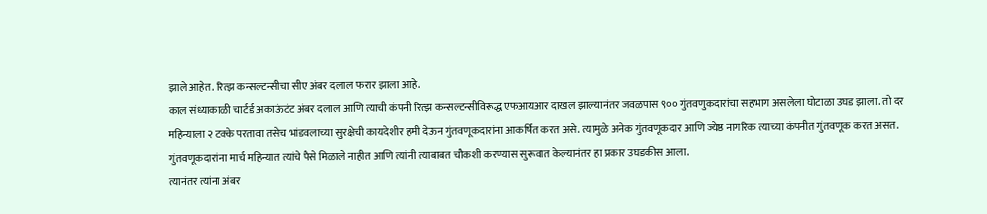झाले आहेत. रित्झ कन्सल्टन्सीचा सीए अंबर दलाल फरार झाला आहे.
काल संध्याकाळी चार्टर्ड अकाऊंटंट अंबर दलाल आणि त्याची कंपनी रित्झ कन्सल्टन्सीविरूद्ध एफआयआर दाखल झाल्यानंतर जवळपास ९०० गुंतवणुकदारांचा सहभाग असलेला घोटाळा उघड झाला. तो दर महिन्याला २ टक्के परतावा तसेच भांडवलाच्या सुरक्षेची कायदेशीर हमी देऊन गुंतवणूकदारांना आकर्षित करत असे. त्यामुळे अनेक गुंतवणूकदार आणि ज्येष्ठ नागरिक त्याच्या कंपनीत गुंतवणूक करत असत. गुंतवणूकदारांना मार्च महिन्यात त्यांचे पैसे मिळाले नाहीत आणि त्यांनी त्याबाबत चौकशी करण्यास सुरूवात केल्यानंतर हा प्रकार उघडकीस आला.
त्यानंतर त्यांना अंबर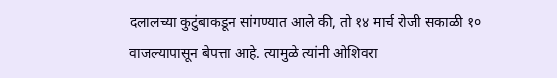दलालच्या कुटुंबाकडून सांगण्यात आले की, तो १४ मार्च रोजी सकाळी १० वाजल्यापासून बेपत्ता आहे. त्यामुळे त्यांनी ओशिवरा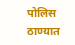पोलिस ठाण्यात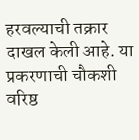हरवल्याची तक्रार दाखल केली आहे. या प्रकरणाची चौकशी वरिष्ठ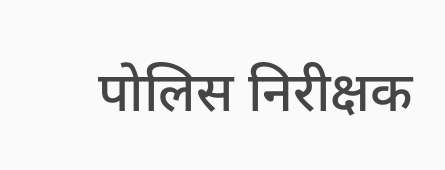पोलिस निरीक्षक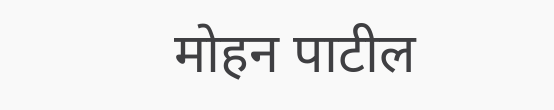मोहन पाटील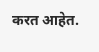करत आहेत.